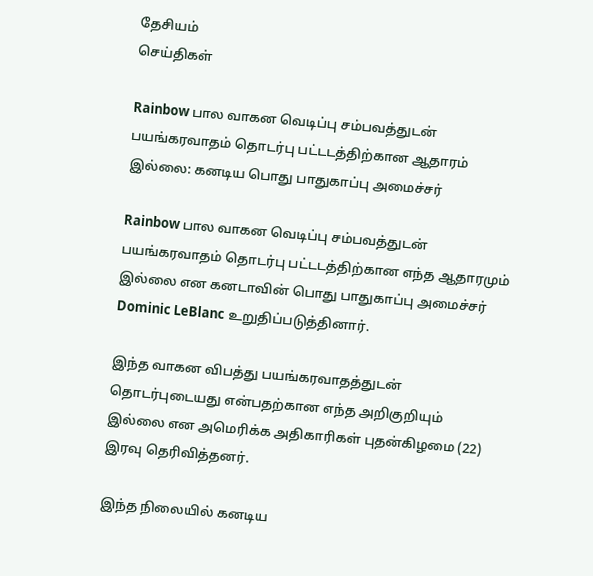தேசியம்
செய்திகள்

Rainbow பால வாகன வெடிப்பு சம்பவத்துடன் பயங்கரவாதம் தொடர்பு பட்டடத்திற்கான ஆதாரம் இல்லை: கனடிய பொது பாதுகாப்பு அமைச்சர்

Rainbow பால வாகன வெடிப்பு சம்பவத்துடன் பயங்கரவாதம் தொடர்பு பட்டடத்திற்கான எந்த ஆதாரமும் இல்லை என கனடாவின் பொது பாதுகாப்பு அமைச்சர் Dominic LeBlanc உறுதிப்படுத்தினார்.

இந்த வாகன விபத்து பயங்கரவாதத்துடன் தொடர்புடையது என்பதற்கான எந்த அறிகுறியும் இல்லை என அமெரிக்க அதிகாரிகள் புதன்கிழமை (22) இரவு தெரிவித்தனர்.

இந்த நிலையில் கனடிய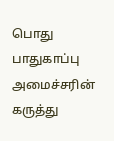பொது பாதுகாப்பு அமைச்சரின் கருத்து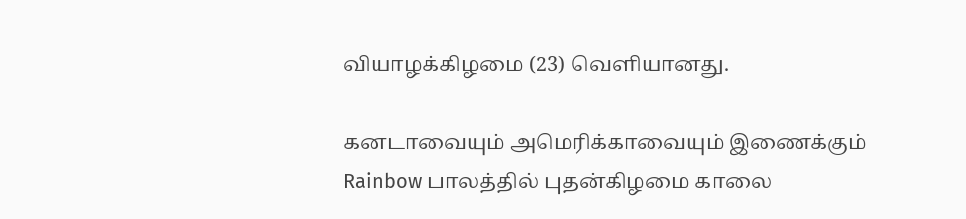வியாழக்கிழமை (23) வெளியானது.

கனடாவையும் அமெரிக்காவையும் இணைக்கும் Rainbow பாலத்தில் புதன்கிழமை காலை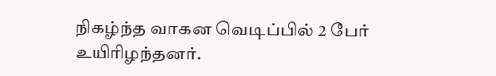நிகழ்ந்த வாகன வெடிப்பில் 2 பேர் உயிரிழந்தனர்.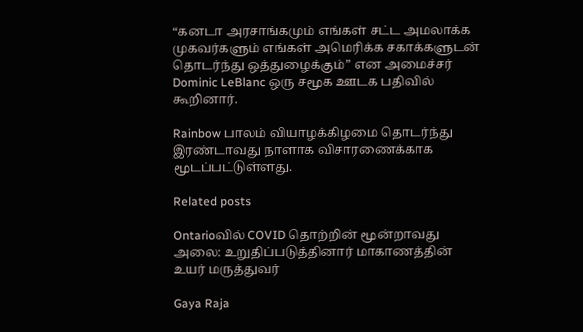“கனடா அரசாங்கமும் எங்கள் சட்ட அமலாக்க முகவர்களும் எங்கள் அமெரிக்க சகாக்களுடன் தொடர்ந்து ஒத்துழைக்கும்” என அமைச்சர் Dominic LeBlanc ஒரு சமூக ஊடக பதிவில் கூறினார்.

Rainbow பாலம் வியாழக்கிழமை தொடர்ந்து இரண்டாவது நாளாக விசாரணைக்காக மூடப்பட்டுள்ளது.

Related posts

Ontarioவில் COVID தொற்றின் மூன்றாவது அலை: உறுதிப்படுத்தினார் மாகாணத்தின் உயர் மருத்துவர்

Gaya Raja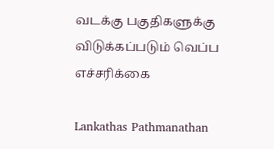வடக்கு பகுதிகளுக்கு விடுக்கப்படும் வெப்ப எச்சரிக்கை

Lankathas Pathmanathan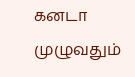கனடா முழுவதும்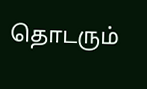தொடரும்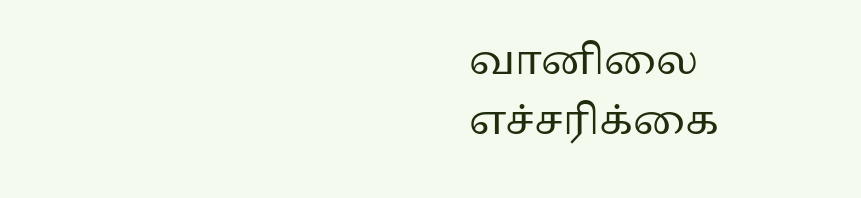வானிலை எச்சரிக்கை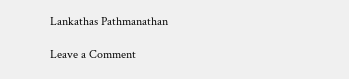Lankathas Pathmanathan

Leave a Comment